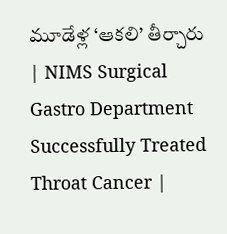మూడేళ్ల ‘ఆకలి’ తీర్చారు | NIMS Surgical Gastro Department Successfully Treated Throat Cancer |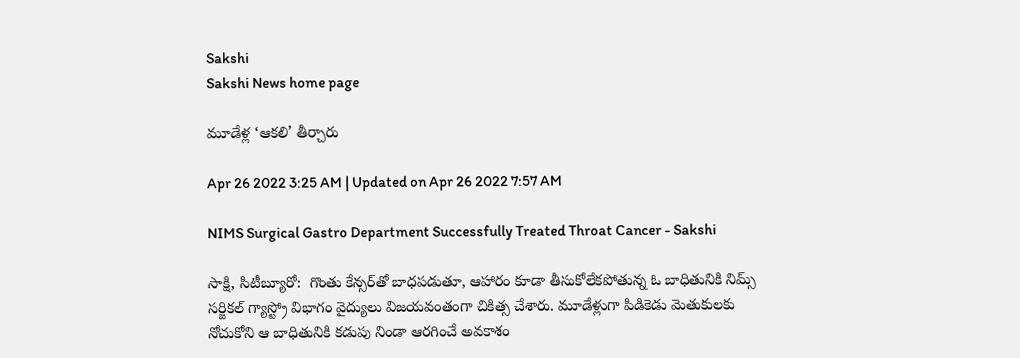Sakshi
Sakshi News home page

మూడేళ్ల ‘ఆకలి’ తీర్చారు

Apr 26 2022 3:25 AM | Updated on Apr 26 2022 7:57 AM

NIMS Surgical Gastro Department Successfully Treated Throat Cancer - Sakshi

సాక్షి, సిటీబ్యూరో:  గొంతు కేన్సర్‌తో బాధపడుతూ, ఆహారం కూడా తీసుకోలేకపోతున్న ఓ బాధితునికి నిమ్స్‌ సర్జికల్‌ గ్యాస్ట్రో విభాగం వైద్యులు విజయవంతంగా చికిత్స చేశారు. మూడేళ్లుగా పిడికెడు మెతుకులకు నోచుకోని ఆ బాధితునికి కడుపు నిండా ఆరగించే అవకాశం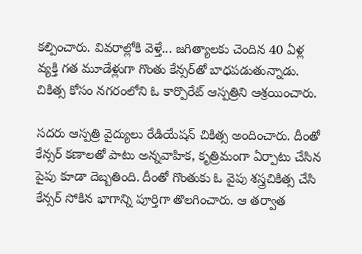కల్పించారు. వివరాల్లోకి వెళ్తే... జగిత్యాలకు చెందిన 40 ఏళ్ల వ్యక్తి గత మూడేళ్లుగా గొంతు కేన్సర్‌తో బాధపడుతున్నాడు. చికిత్స కోసం నగరంలోని ఓ కార్పొరేట్‌ ఆస్పత్రిని ఆశ్రయించారు.

సదరు ఆస్పత్రి వైద్యులు రేడియేషన్‌ చికిత్స అందించారు. దీంతో కేన్సర్‌ కణాలతో పాటు అన్నవాహిక, కృత్రిమంగా ఏర్పాటు చేసిన పైపు కూడా దెబ్బతింది. దీంతో గొంతుకు ఓ వైపు శస్త్రచికిత్స చేసి కేన్సర్‌ సోకిన భాగాన్ని పూర్తిగా తొలగించారు. ఆ తర్వాత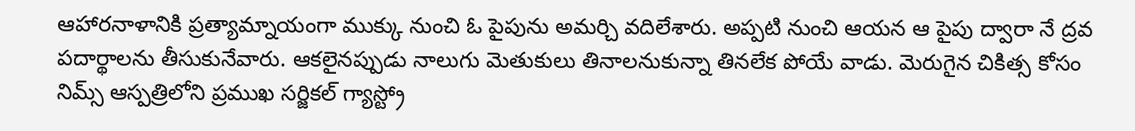ఆహారనాళానికి ప్రత్యామ్నాయంగా ముక్కు నుంచి ఓ పైపును అమర్చి వదిలేశారు. అప్పటి నుంచి ఆయన ఆ పైపు ద్వారా నే ద్రవ పదార్థాలను తీసుకునేవారు. ఆకలైనప్పుడు నాలుగు మెతుకులు తినాలనుకున్నా తినలేక పోయే వాడు. మెరుగైన చికిత్స కోసం నిమ్స్‌ ఆస్పత్రిలోని ప్రముఖ సర్జికల్‌ గ్యాస్ట్రో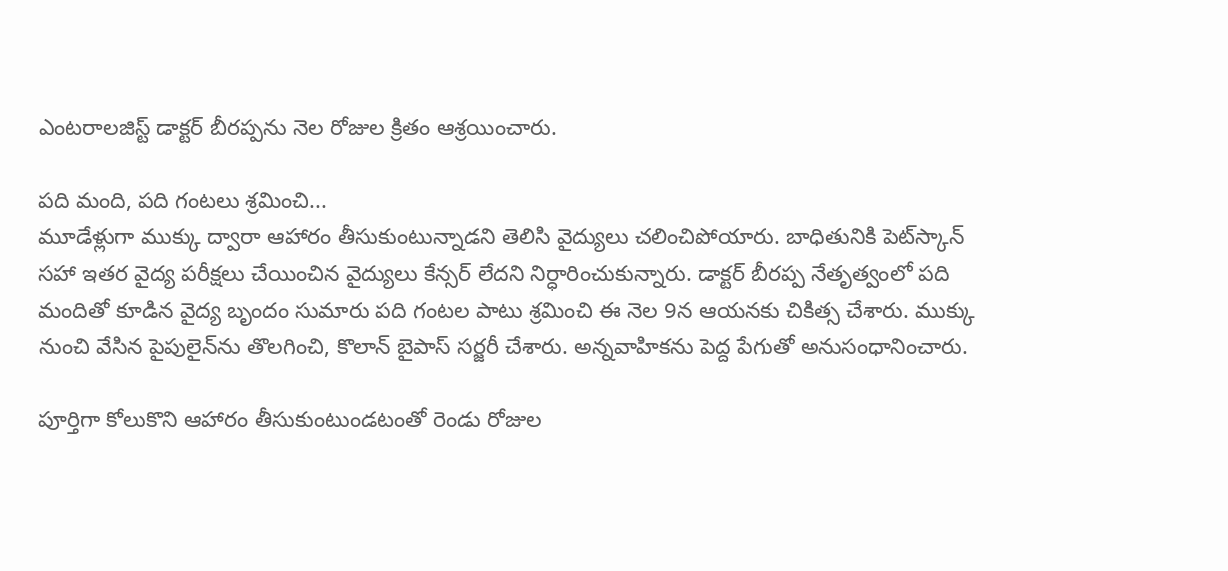ఎంటరాలజిస్ట్‌ డాక్టర్‌ బీరప్పను నెల రోజుల క్రితం ఆశ్రయించారు.

పది మంది, పది గంటలు శ్రమించి...
మూడేళ్లుగా ముక్కు ద్వారా ఆహారం తీసుకుంటున్నాడని తెలిసి వైద్యులు చలించిపోయారు. బాధితునికి పెట్‌స్కాన్‌ సహా ఇతర వైద్య పరీక్షలు చేయించిన వైద్యులు కేన్సర్‌ లేదని నిర్ధారించుకున్నారు. డాక్టర్‌ బీరప్ప నేతృత్వంలో పది మందితో కూడిన వైద్య బృందం సుమారు పది గంటల పాటు శ్రమించి ఈ నెల 9న ఆయనకు చికిత్స చేశారు. ముక్కు నుంచి వేసిన పైపులైన్‌ను తొలగించి, కొలాన్‌ బైపాస్‌ సర్జరీ చేశారు. అన్నవాహికను పెద్ద పేగుతో అనుసంధానించారు.

పూర్తిగా కోలుకొని ఆహారం తీసుకుంటుండటంతో రెండు రోజుల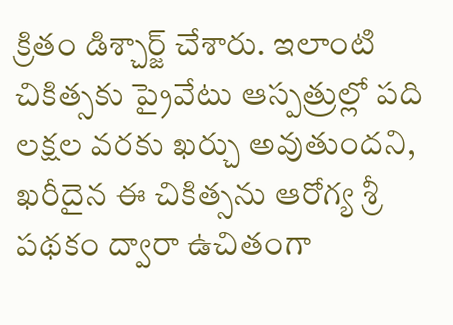క్రితం డిశ్చార్జ్‌ చేశారు. ఇలాంటి చికిత్సకు ప్రైవేటు ఆస్పత్రుల్లో పది లక్షల వరకు ఖర్చు అవుతుందని, ఖరీదైన ఈ చికిత్సను ఆరోగ్య శ్రీ పథకం ద్వారా ఉచితంగా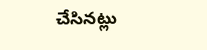చేసినట్లు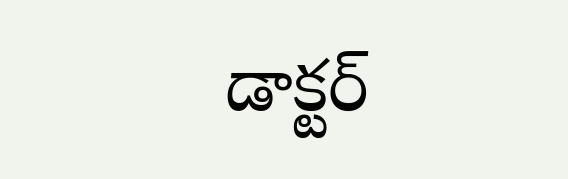డాక్టర్‌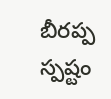బీరప్ప స్పష్టం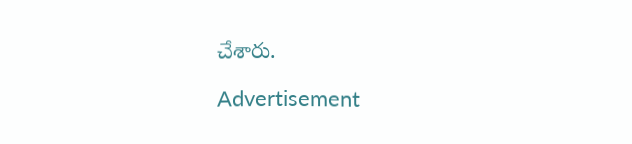చేశారు.

Advertisement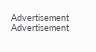Advertisement
Advertisement